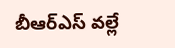బీఆర్ఎస్ వల్లే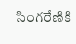సింగరేణికి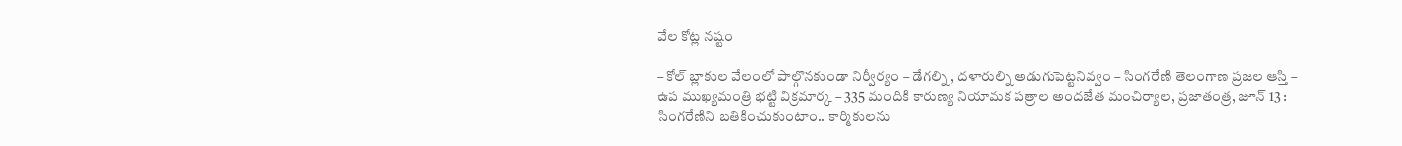వేల కోట్ల నష్టం

– కోల్ బ్లాకుల వేలంలో పాల్గొనకుండా నిర్వీర్యం – డేగల్ని, దళారుల్ని అడుగుపెట్టనివ్వం – సింగరేణి తెలంగాణ ప్రజల ఆస్తి – ఉప ముఖ్యమంత్రి భట్టి విక్రమార్క – 335 మందికి కారుణ్య నియామక పత్రాల అందజేత మంచిర్యాల, ప్రజాతంత్ర, జూన్ 13 : సింగరేణిని బతికించుకుంటాం.. కార్మికులను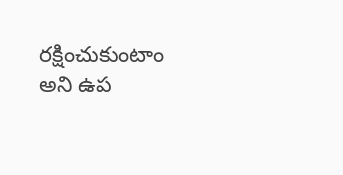రక్షించుకుంటాం అని ఉప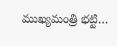ముఖ్యమంత్రి భట్టి…